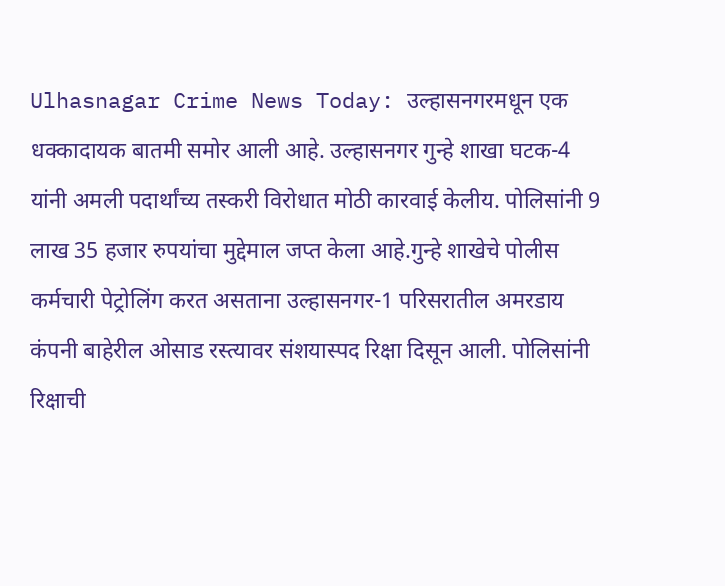Ulhasnagar Crime News Today: उल्हासनगरमधून एक धक्कादायक बातमी समोर आली आहे. उल्हासनगर गुन्हे शाखा घटक-4 यांनी अमली पदार्थांच्य तस्करी विरोधात मोठी कारवाई केलीय. पोलिसांनी 9 लाख 35 हजार रुपयांचा मुद्देमाल जप्त केला आहे.गुन्हे शाखेचे पोलीस कर्मचारी पेट्रोलिंग करत असताना उल्हासनगर-1 परिसरातील अमरडाय कंपनी बाहेरील ओसाड रस्त्यावर संशयास्पद रिक्षा दिसून आली. पोलिसांनी रिक्षाची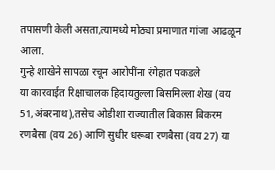तपासणी केली असता,त्यामध्ये मोठ्या प्रमाणात गांजा आढळून आला.
गुन्हे शाखेने सापळा रचून आरोपींना रंगेहात पकडले
या कारवाईत रिक्षाचालक हिदायतुल्ला बिसमिल्ला शेख (वय 51,अंबरनाथ),तसेच ओडीशा राज्यातील बिकास बिकरम रणबैसा (वय 26) आणि सुधीर धरूबा रणबैसा (वय 27) या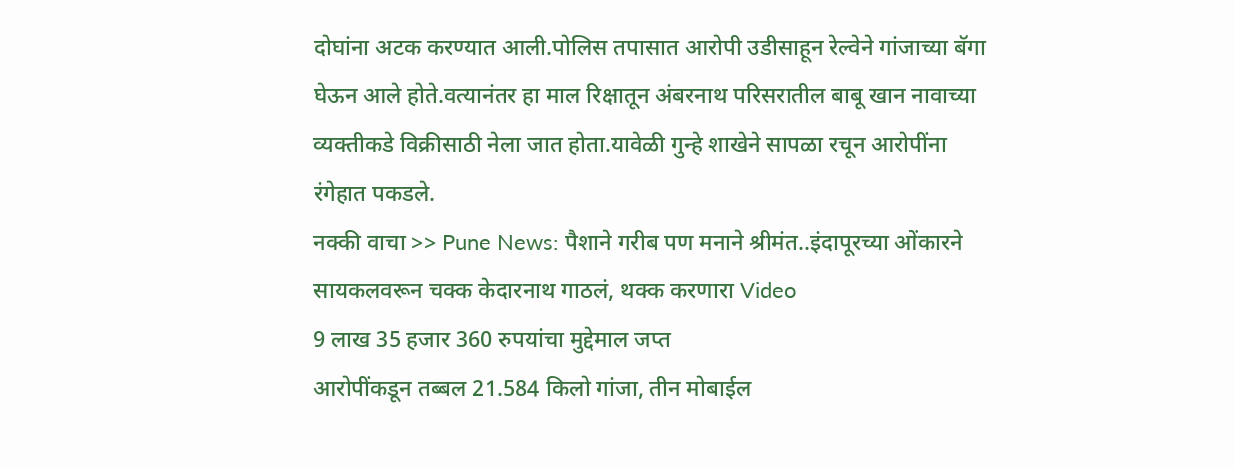दोघांना अटक करण्यात आली.पोलिस तपासात आरोपी उडीसाहून रेल्वेने गांजाच्या बॅगा घेऊन आले होते.वत्यानंतर हा माल रिक्षातून अंबरनाथ परिसरातील बाबू खान नावाच्या व्यक्तीकडे विक्रीसाठी नेला जात होता.यावेळी गुन्हे शाखेने सापळा रचून आरोपींना रंगेहात पकडले.
नक्की वाचा >> Pune News: पैशाने गरीब पण मनाने श्रीमंत..इंदापूरच्या ओंकारने सायकलवरून चक्क केदारनाथ गाठलं, थक्क करणारा Video
9 लाख 35 हजार 360 रुपयांचा मुद्देमाल जप्त
आरोपींकडून तब्बल 21.584 किलो गांजा, तीन मोबाईल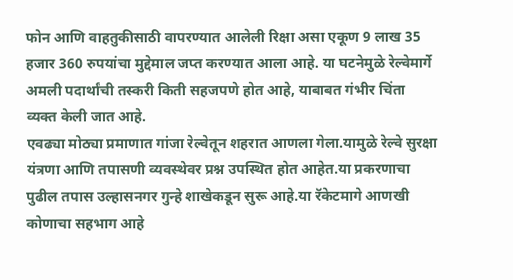फोन आणि वाहतुकीसाठी वापरण्यात आलेली रिक्षा असा एकूण 9 लाख 35 हजार 360 रुपयांचा मुद्देमाल जप्त करण्यात आला आहे. या घटनेमुळे रेल्वेमार्गे अमली पदार्थांची तस्करी किती सहजपणे होत आहे, याबाबत गंभीर चिंता व्यक्त केली जात आहे.
एवढ्या मोठ्या प्रमाणात गांजा रेल्वेतून शहरात आणला गेला.यामुळे रेल्वे सुरक्षा यंत्रणा आणि तपासणी व्यवस्थेवर प्रश्न उपस्थित होत आहेत.या प्रकरणाचा पुढील तपास उल्हासनगर गुन्हे शाखेकडून सुरू आहे.या रॅकेटमागे आणखी कोणाचा सहभाग आहे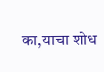का,याचा शोध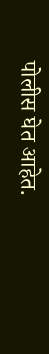पोलीस घेत आहेत.